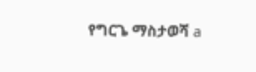የግርጌ ማስታወሻ a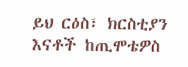ይህ ርዕስ፣ ክርስቲያን እናቶች ከጢሞቴዎስ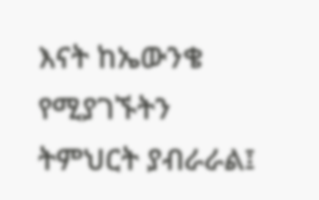እናት ከኤውንቄ የሚያገኙትን ትምህርት ያብራራል፤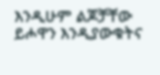እንዲሁም ልጆቻቸው ይሖዋን እንዲያውቁትና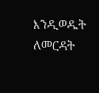እንዲወዱት ለመርዳት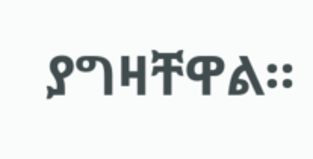ያግዛቸዋል።